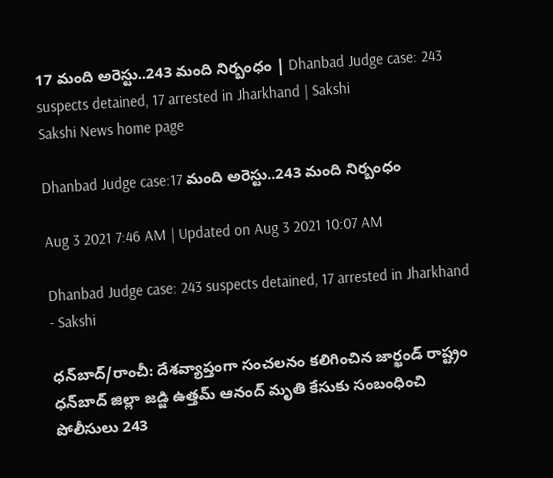17 మంది అరెస్టు..243 మంది నిర్బంధం | Dhanbad Judge case: 243 suspects detained, 17 arrested in Jharkhand | Sakshi
Sakshi News home page

Dhanbad Judge case:17 మంది అరెస్టు..243 మంది నిర్బంధం

Aug 3 2021 7:46 AM | Updated on Aug 3 2021 10:07 AM

Dhanbad Judge case: 243 suspects detained, 17 arrested in Jharkhand  - Sakshi

ధన్‌బాద్‌/రాంచీ: దేశవ్యాప్తంగా సంచలనం కలిగించిన జార్ఖండ్‌ రాష్ట్రం ధన్‌బాద్‌ జిల్లా జడ్జి ఉత్తమ్‌ ఆనంద్‌ మృతి కేసుకు సంబంధించి పోలీసులు 243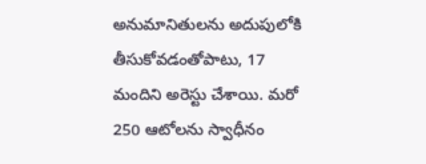అనుమానితులను అదుపులోకి తీసుకోవడంతోపాటు, 17 మందిని అరెస్టు చేశాయి. మరో 250 ఆటోలను స్వాధీనం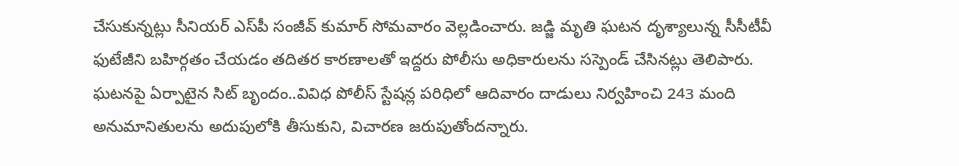చేసుకున్నట్లు సీనియర్‌ ఎస్‌పీ సంజీవ్‌ కుమార్‌ సోమవారం వెల్లడించారు. జడ్జి మృతి ఘటన దృశ్యాలున్న సీసీటీవీ ఫుటేజీని బహిర్గతం చేయడం తదితర కారణాలతో ఇద్దరు పోలీసు అధికారులను సస్పెండ్‌ చేసినట్లు తెలిపారు. ఘటనపై ఏర్పాటైన సిట్‌ బృందం..వివిధ పోలీస్‌ స్టేషన్ల పరిధిలో ఆదివారం దాడులు నిర్వహించి 243 మంది అనుమానితులను అదుపులోకి తీసుకుని, విచారణ జరుపుతోందన్నారు.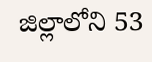జిల్లాలోని 53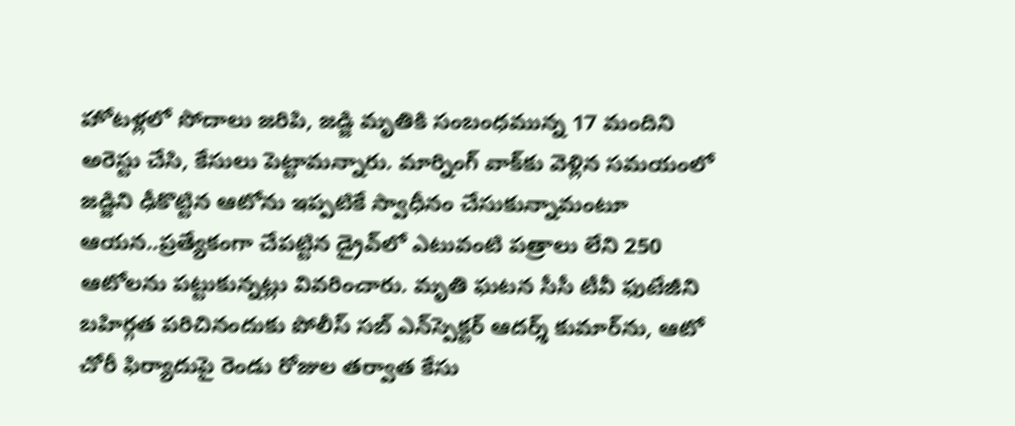హోటళ్లలో సోదాలు జరిపి, జడ్జి మృతికి సంబంధమున్న 17 మందిని అరెస్టు చేసి, కేసులు పెట్టామన్నారు. మార్నింగ్‌ వాక్‌కు వెళ్లిన సమయంలో జడ్జిని ఢీకొట్టిన ఆటోను ఇప్పటికే స్వాధీనం చేసుకున్నామంటూ ఆయన..ప్రత్యేకంగా చేపట్టిన డ్రైవ్‌లో ఎటువంటి పత్రాలు లేని 250 ఆటోలను పట్టుకున్నట్లు వివరించారు. మృతి ఘటన సీసీ టీవీ ఫుటేజీని బహిర్గత పరిచినందుకు పోలీస్‌ సబ్‌ ఎన్‌స్పెక్టర్‌ ఆదర్శ్‌ కుమార్‌ను, ఆటో చోరీ ఫిర్యాదుపై రెండు రోజుల తర్వాత కేసు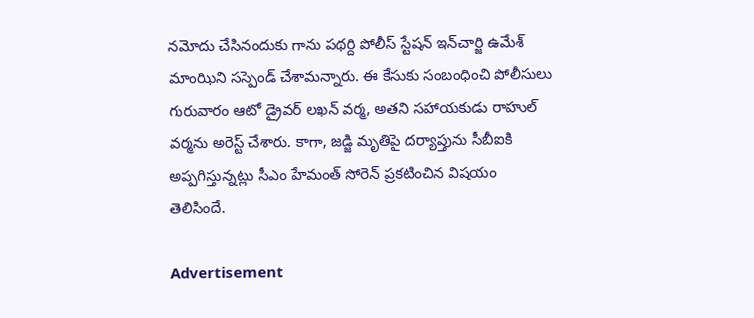నమోదు చేసినందుకు గాను పథర్ది పోలీస్‌ స్టేషన్‌ ఇన్‌చార్జి ఉమేశ్‌ మాంఝిని సస్పెండ్‌ చేశామన్నారు. ఈ కేసుకు సంబంధించి పోలీసులు గురువారం ఆటో డ్రైవర్‌ లఖన్‌ వర్మ, అతని సహాయకుడు రాహుల్‌ వర్మను అరెస్ట్‌ చేశారు. కాగా, జడ్జి మృతిపై దర్యాప్తును సీబీఐకి అప్పగిస్తున్నట్లు సీఎం హేమంత్‌ సోరెన్‌ ప్రకటించిన విషయం తెలిసిందే.

Advertisement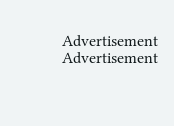Advertisement
Advertisement